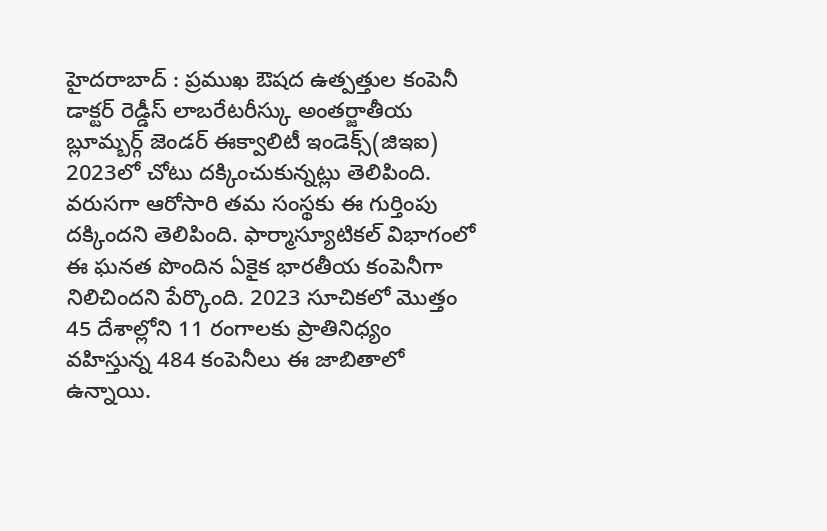హైదరాబాద్ : ప్రముఖ ఔషద ఉత్పత్తుల కంపెనీ డాక్టర్ రెడ్డీస్ లాబరేటరీస్కు అంతర్జాతీయ బ్లూమ్బర్గ్ జెండర్ ఈక్వాలిటీ ఇండెక్స్(జిఇఐ) 2023లో చోటు దక్కించుకున్నట్లు తెలిపింది. వరుసగా ఆరోసారి తమ సంస్థకు ఈ గుర్తింపు దక్కిందని తెలిపింది. ఫార్మాస్యూటికల్ విభాగంలో ఈ ఘనత పొందిన ఏకైక భారతీయ కంపెనీగా నిలిచిందని పేర్కొంది. 2023 సూచికలో మొత్తం 45 దేశాల్లోని 11 రంగాలకు ప్రాతినిధ్యం వహిస్తున్న 484 కంపెనీలు ఈ జాబితాలో ఉన్నాయి.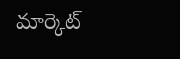మార్కెట్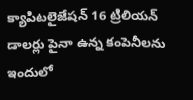క్యాపిటలైజేషన్ 16 ట్రిలియన్ డాలర్లు పైనా ఉన్న కంపెనీలను ఇందులో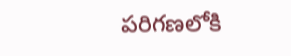పరిగణలోకి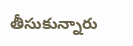తీసుకున్నారు